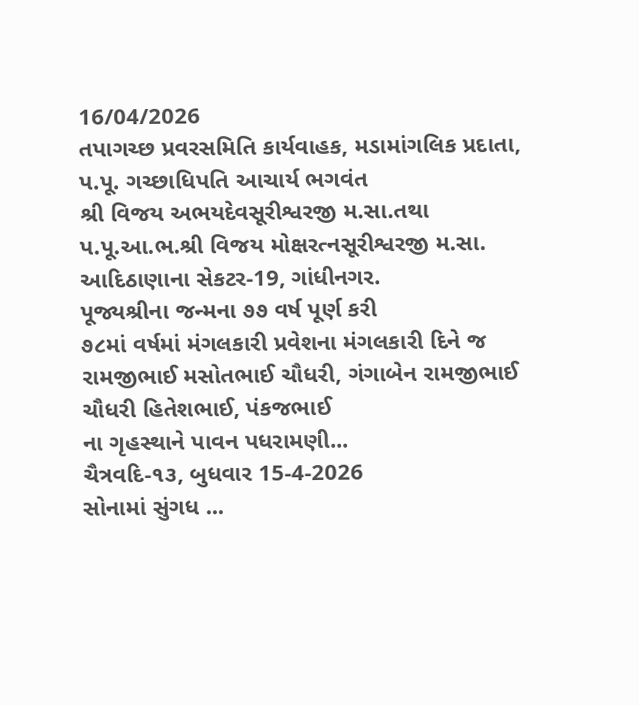16/04/2026
તપાગચ્છ પ્રવરસમિતિ કાર્યવાહક, મડામાંગલિક પ્રદાતા,
પ.પૂ. ગચ્છાધિપતિ આચાર્ય ભગવંત
શ્રી વિજય અભયદેવસૂરીશ્વરજી મ.સા.તથા
પ.પૂ.આ.ભ.શ્રી વિજય મોક્ષરત્નસૂરીશ્વરજી મ.સા.
આદિઠાણાના સેકટર-19, ગાંધીનગર.
પૂજ્યશ્રીના જન્મના ૭૭ વર્ષ પૂર્ણ કરી
૭૮માં વર્ષમાં મંગલકારી પ્રવેશના મંગલકારી દિને જ
રામજીભાઈ મસોતભાઈ ચૌધરી, ગંગાબેન રામજીભાઈ ચૌધરી હિતેશભાઈ, પંકજભાઈ
ના ગૃહસ્થાને પાવન પધરામણી...
ચૈત્રવદિ-૧૩, બુધવાર 15-4-2026
સોનામાં સુંગધ ...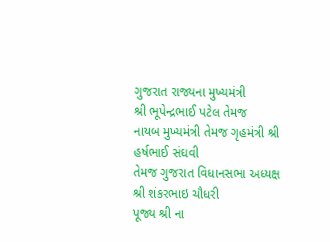ગુજરાત રાજ્યના મુખ્યમંત્રી
શ્રી ભૂપેન્દ્રભાઈ પટેલ તેમજ
નાયબ મુખ્યમંત્રી તેમજ ગૃહમંત્રી શ્રી હર્ષભાઈ સંઘવી
તેમજ ગુજરાત વિધાનસભા અધ્યક્ષ શ્રી શંકરભાઇ ચૌધરી
પૂજ્ય શ્રી ના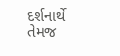દર્શનાર્થે તેમજ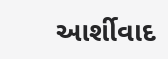આર્શીવાદ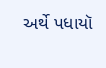અર્થે પધાયૉ